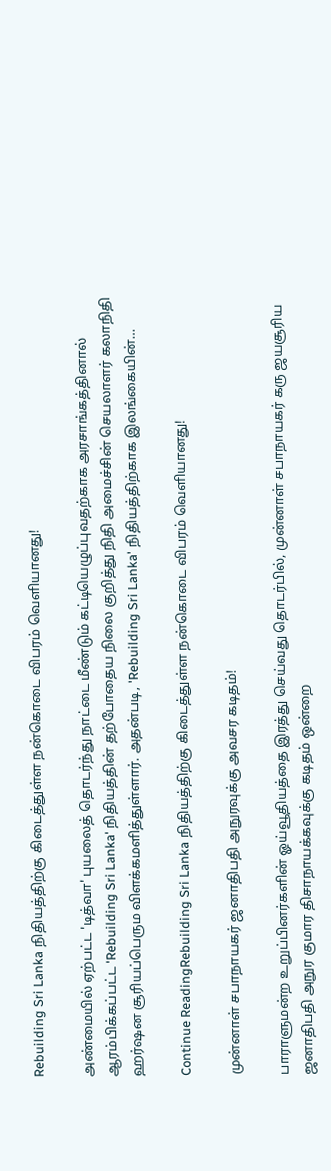Rebuilding Sri Lanka நிதியத்திற்கு கிடைத்துள்ள நன்கொடை விபரம் வெளியானது!

அண்மையில் ஏற்பட்ட 'டித்வா' புயலைத் தொடர்ந்து நாட்டை மீண்டும் கட்டியெழுப்புவதற்காக அரசாங்கத்தினால் ஆரம்பிக்கப்பட்ட 'Rebuilding Sri Lanka' நிதியத்தின் தற்போதைய நிலை குறித்து நிதி அமைச்சின் செயலாளர் கலாநிதி ஹர்ஷன சூரியப்பெரும விளக்கமளித்துள்ளார். அதன்படி, 'Rebuilding Sri Lanka' நிதியத்திற்காக இலங்கையின்…

Continue ReadingRebuilding Sri Lanka நிதியத்திற்கு கிடைத்துள்ள நன்கொடை விபரம் வெளியானது!

முன்னாள் சபாநாயகர் ஜனாதிபதி அநுரவுக்கு அவசர கடிதம்!

பாராளுமன்ற உறுப்பினர்களின் ஓய்வூதியத்தை இரத்து செய்வது தொடர்பில், முன்னாள் சபாநாயகர் கரு ஜயசூரிய ஜனாதிபதி அநுர குமார திசாநாயக்கவுக்கு கடிதம் ஒன்றை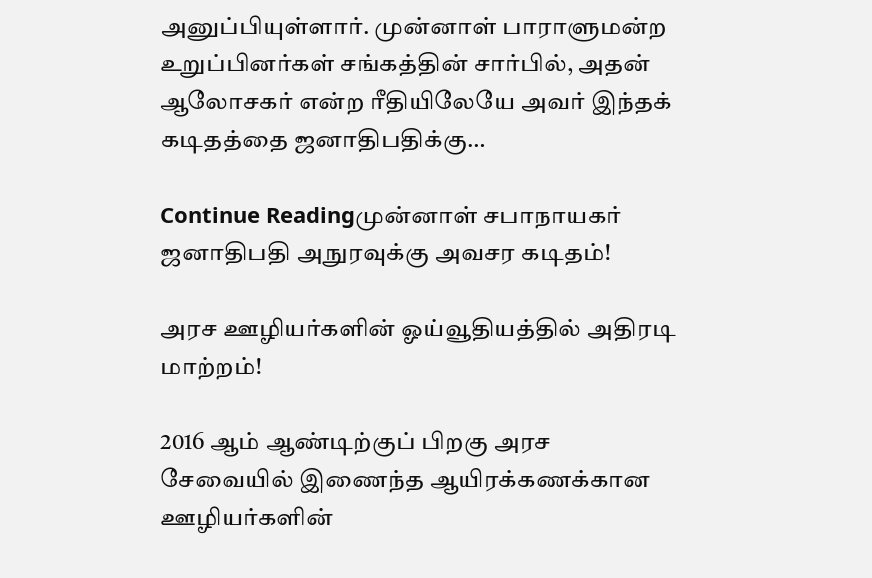அனுப்பியுள்ளார். முன்னாள் பாராளுமன்ற உறுப்பினர்கள் சங்கத்தின் சார்பில், அதன் ஆலோசகர் என்ற ரீதியிலேயே அவர் இந்தக் கடிதத்தை ஜனாதிபதிக்கு…

Continue Readingமுன்னாள் சபாநாயகர் ஜனாதிபதி அநுரவுக்கு அவசர கடிதம்!

அரச ஊழியர்களின் ஓய்வூதியத்தில் அதிரடி மாற்றம்!

2016 ஆம் ஆண்டிற்குப் பிறகு அரச சேவையில் இணைந்த ஆயிரக்கணக்கான ஊழியர்களின்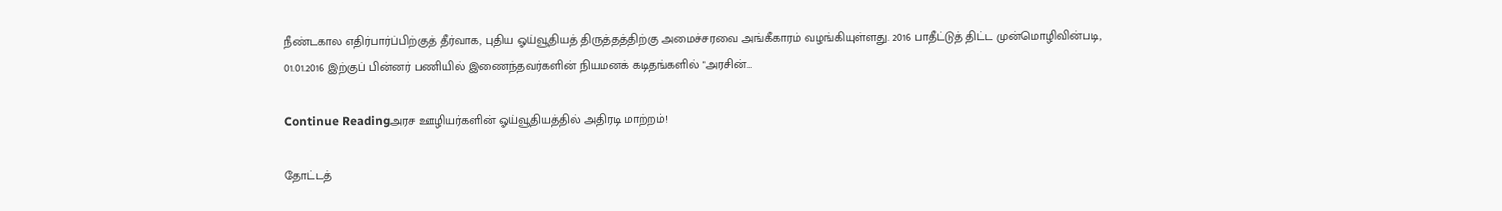நீண்டகால எதிர்பார்ப்பிற்குத் தீர்வாக, புதிய ஓய்வூதியத் திருத்தத்திற்கு அமைச்சரவை அங்கீகாரம் வழங்கியுள்ளது. 2016 பாதீட்டுத் திட்ட முன்மொழிவின்படி, 01.01.2016 இற்குப் பின்னர் பணியில் இணைந்தவர்களின் நியமனக் கடிதங்களில் "அரசின்…

Continue Readingஅரச ஊழியர்களின் ஓய்வூதியத்தில் அதிரடி மாற்றம்!

தோட்டத்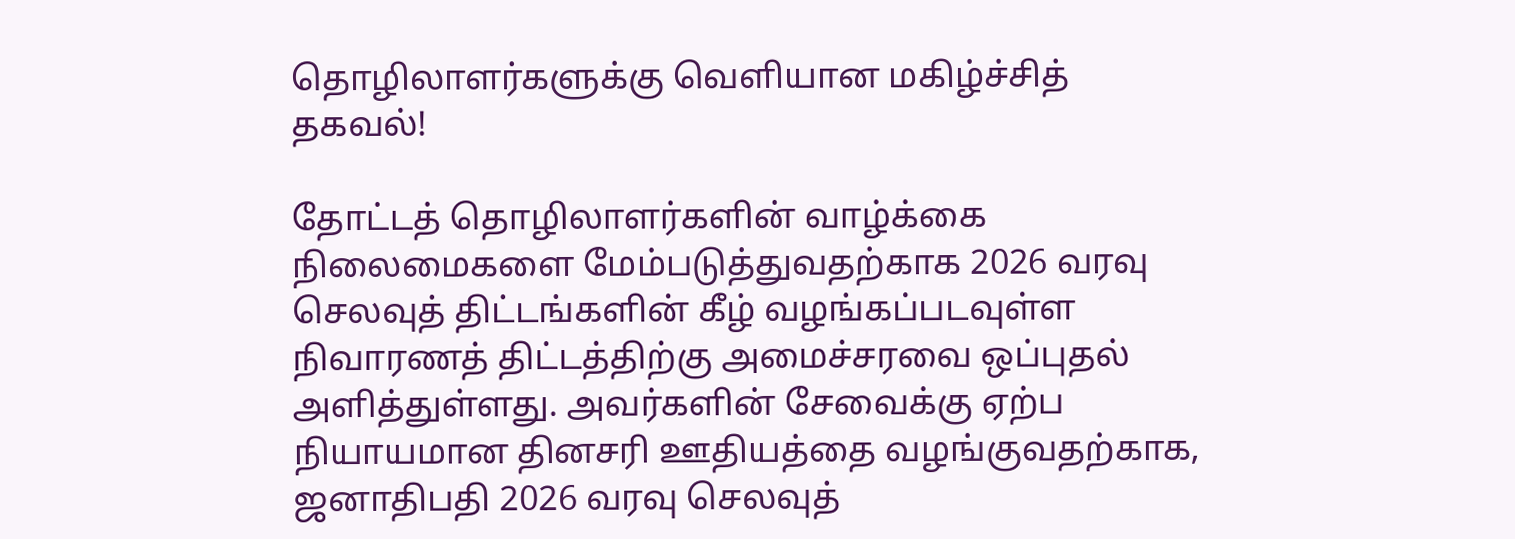தொழிலாளர்களுக்கு வெளியான மகிழ்ச்சித் தகவல்!

தோட்டத் தொழிலாளர்களின் வாழ்க்கை நிலைமைகளை மேம்படுத்துவதற்காக 2026 வரவு செலவுத் திட்டங்களின் கீழ் வழங்கப்படவுள்ள நிவாரணத் திட்டத்திற்கு அமைச்சரவை ஒப்புதல் அளித்துள்ளது. அவர்களின் சேவைக்கு ஏற்ப நியாயமான தினசரி ஊதியத்தை வழங்குவதற்காக, ஜனாதிபதி 2026 வரவு செலவுத்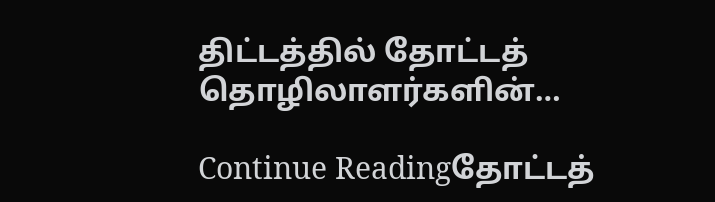திட்டத்தில் தோட்டத் தொழிலாளர்களின்…

Continue Readingதோட்டத்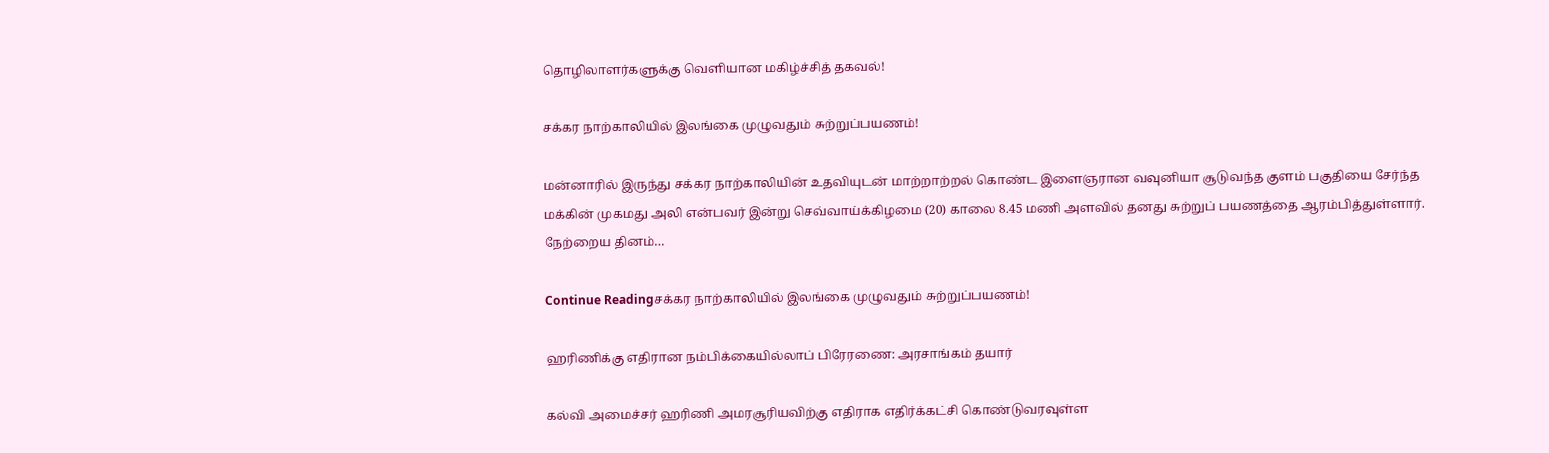தொழிலாளர்களுக்கு வெளியான மகிழ்ச்சித் தகவல்!

சக்கர நாற்காலியில் இலங்கை முழுவதும் சுற்றுப்பயணம்!

மன்னாரில் இருந்து சக்கர நாற்காலியின் உதவியுடன் மாற்றாற்றல் கொண்ட இளைஞரான வவுனியா சூடுவந்த குளம் பகுதியை சேர்ந்த மக்கின் முகமது அலி என்பவர் இன்று செவ்வாய்க்கிழமை (20) காலை 8.45 மணி அளவில் தனது சுற்றுப் பயணத்தை ஆரம்பித்துள்ளார். நேற்றைய தினம்…

Continue Readingசக்கர நாற்காலியில் இலங்கை முழுவதும் சுற்றுப்பயணம்!

ஹரிணிக்கு எதிரான நம்பிக்கையில்லாப் பிரேரணை: அரசாங்கம் தயார்

கல்வி அமைச்சர் ஹரிணி அமரசூரியவிற்கு எதிராக எதிர்க்கட்சி கொண்டுவரவுள்ள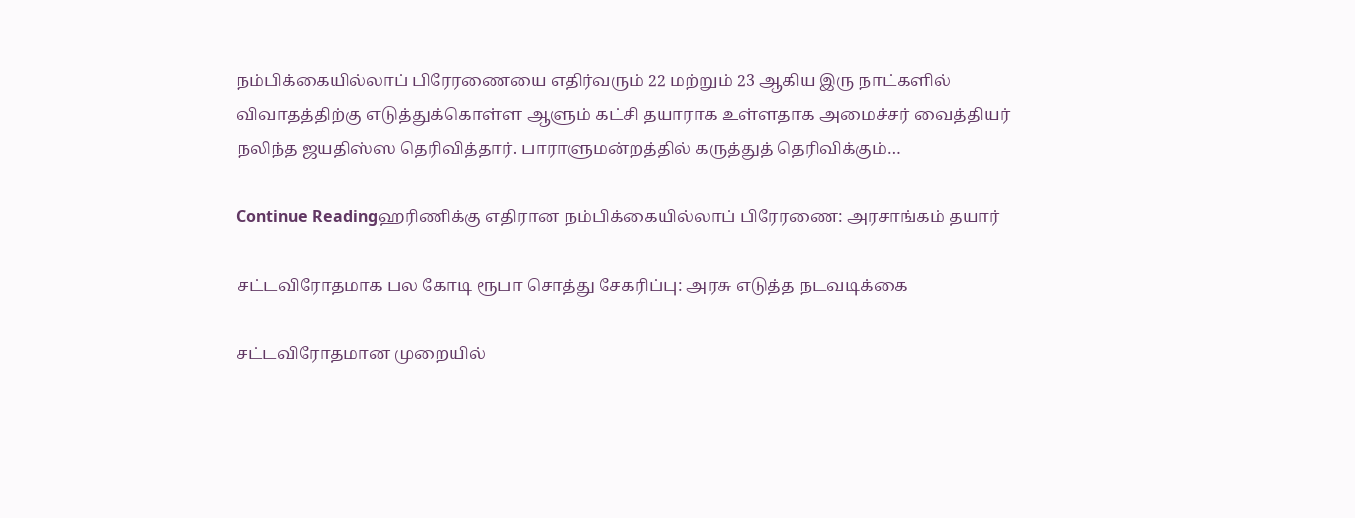நம்பிக்கையில்லாப் பிரேரணையை எதிர்வரும் 22 மற்றும் 23 ஆகிய இரு நாட்களில் விவாதத்திற்கு எடுத்துக்கொள்ள ஆளும் கட்சி தயாராக உள்ளதாக அமைச்சர் வைத்தியர் நலிந்த ஜயதிஸ்ஸ தெரிவித்தார். பாராளுமன்றத்தில் கருத்துத் தெரிவிக்கும்…

Continue Readingஹரிணிக்கு எதிரான நம்பிக்கையில்லாப் பிரேரணை: அரசாங்கம் தயார்

சட்டவிரோதமாக பல கோடி ரூபா சொத்து சேகரிப்பு: அரசு எடுத்த நடவடிக்கை

சட்டவிரோதமான முறையில்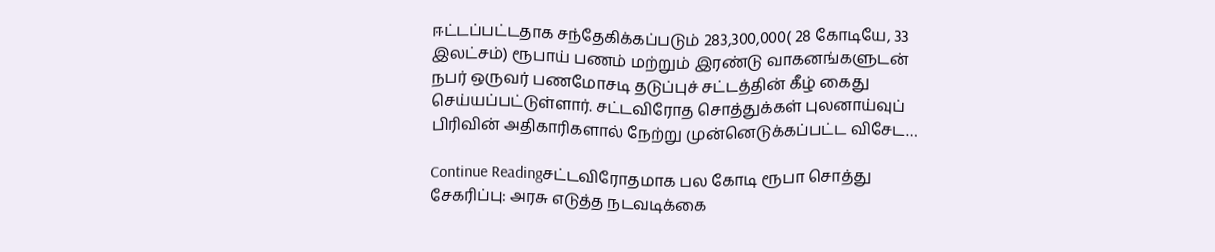ஈட்டப்பட்டதாக சந்தேகிக்கப்படும் 283,300,000( 28 கோடியே, 33 இலட்சம்) ரூபாய் பணம் மற்றும் இரண்டு வாகனங்களுடன் நபர் ஒருவர் பணமோசடி தடுப்புச் சட்டத்தின் கீழ் கைது செய்யப்பட்டுள்ளார். சட்டவிரோத சொத்துக்கள் புலனாய்வுப் பிரிவின் அதிகாரிகளால் நேற்று முன்னெடுக்கப்பட்ட விசேட…

Continue Readingசட்டவிரோதமாக பல கோடி ரூபா சொத்து சேகரிப்பு: அரசு எடுத்த நடவடிக்கை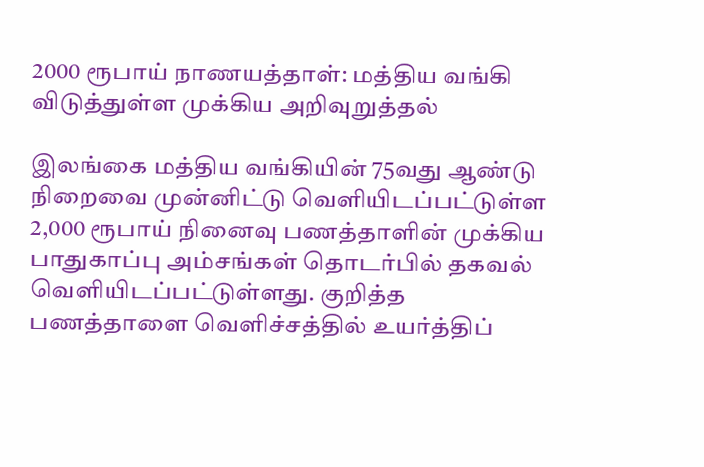2000 ரூபாய் நாணயத்தாள்: மத்திய வங்கி விடுத்துள்ள முக்கிய அறிவுறுத்தல்

இலங்கை மத்திய வங்கியின் 75வது ஆண்டு நிறைவை முன்னிட்டு வெளியிடப்பட்டுள்ள 2,000 ரூபாய் நினைவு பணத்தாளின் முக்கிய பாதுகாப்பு அம்சங்கள் தொடர்பில் தகவல் வெளியிடப்பட்டுள்ளது. குறித்த பணத்தாளை வெளிச்சத்தில் உயர்த்திப்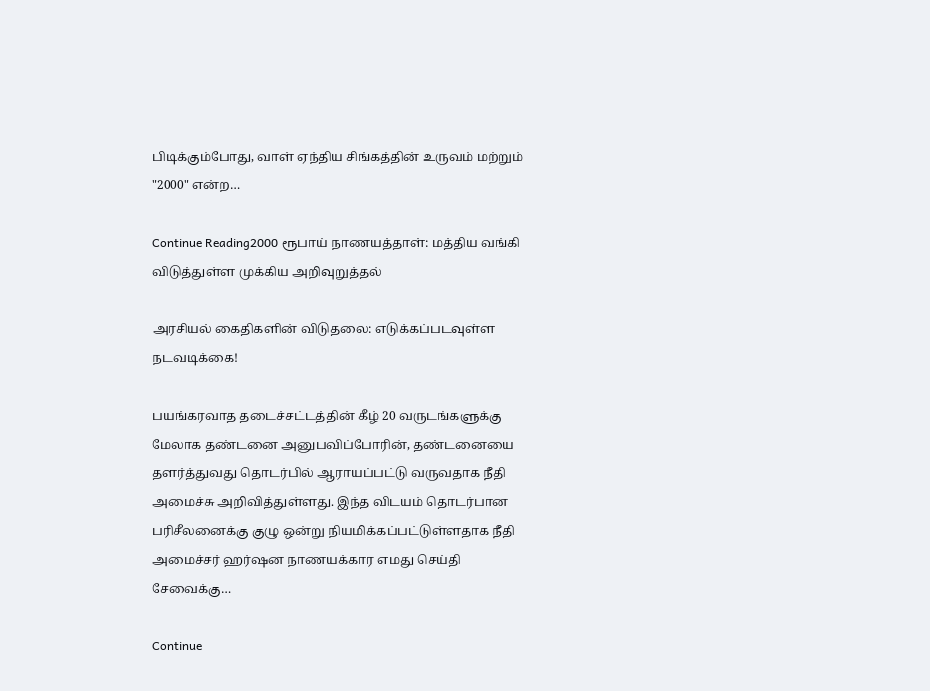பிடிக்கும்போது, வாள் ஏந்திய சிங்கத்தின் உருவம் மற்றும் "2000" என்ற…

Continue Reading2000 ரூபாய் நாணயத்தாள்: மத்திய வங்கி விடுத்துள்ள முக்கிய அறிவுறுத்தல்

அரசியல் கைதிகளின் விடுதலை: எடுக்கப்படவுள்ள நடவடிக்கை!

பயங்கரவாத தடைச்சட்டத்தின் கீழ் 20 வருடங்களுக்கு மேலாக தண்டனை அனுபவிப்போரின், தண்டனையை தளர்த்துவது தொடர்பில் ஆராயப்பட்டு வருவதாக நீதி அமைச்சு அறிவித்துள்ளது. இந்த விடயம் தொடர்பான பரிசீலனைக்கு குழு ஒன்று நியமிக்கப்பட்டுள்ளதாக நீதி அமைச்சர் ஹர்ஷன நாணயக்கார எமது செய்தி சேவைக்கு…

Continue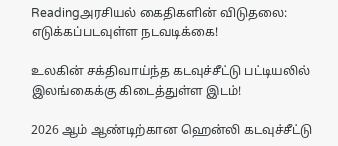Readingஅரசியல் கைதிகளின் விடுதலை: எடுக்கப்படவுள்ள நடவடிக்கை!

உலகின் சக்திவாய்ந்த கடவுச்சீட்டு பட்டியலில் இலங்கைக்கு கிடைத்துள்ள இடம்!

2026 ஆம் ஆண்டிற்கான ஹென்லி கடவுச்சீட்டு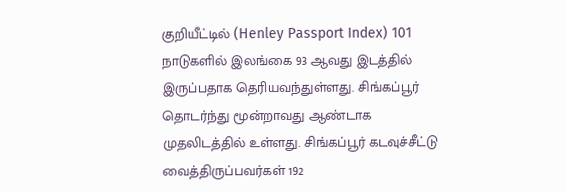குறியீட்டில் (Henley Passport Index) 101 நாடுகளில் இலங்கை 93 ஆவது இடத்தில் இருப்பதாக தெரியவந்துள்ளது. சிங்கப்பூர் தொடர்ந்து மூன்றாவது ஆண்டாக முதலிடத்தில் உள்ளது. சிங்கப்பூர் கடவுச்சீட்டு வைத்திருப்பவர்கள் 192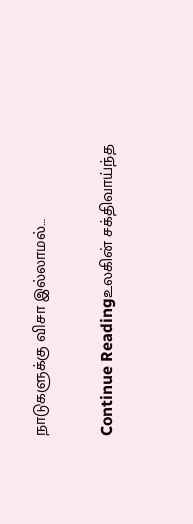நாடுகளுக்கு விசா இல்லாமல்…

Continue Readingஉலகின் சக்திவாய்ந்த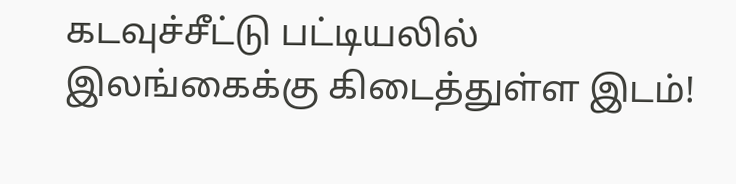கடவுச்சீட்டு பட்டியலில் இலங்கைக்கு கிடைத்துள்ள இடம்!